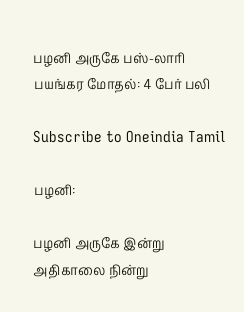பழனி அருகே பஸ்-லாரி பயங்கர மோதல்: 4 பேர் பலி

Subscribe to Oneindia Tamil

பழனி:

பழனி அருகே இன்று அதிகாலை நின்று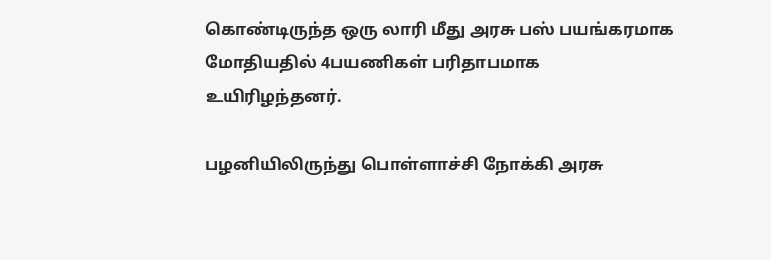கொண்டிருந்த ஒரு லாரி மீது அரசு பஸ் பயங்கரமாக மோதியதில் 4பயணிகள் பரிதாபமாக உயிரிழந்தனர்.

பழனியிலிருந்து பொள்ளாச்சி நோக்கி அரசு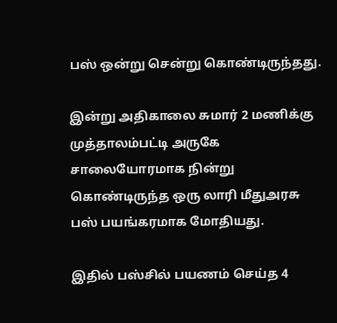பஸ் ஒன்று சென்று கொண்டிருந்தது.

இன்று அதிகாலை சுமார் 2 மணிக்கு முத்தாலம்பட்டி அருகே சாலையோரமாக நின்று கொண்டிருந்த ஒரு லாரி மீதுஅரசு பஸ் பயங்கரமாக மோதியது.

இதில் பஸ்சில் பயணம் செய்த 4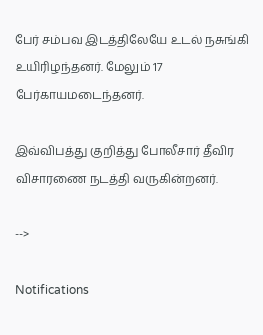பேர் சம்பவ இடத்திலேயே உடல் நசுங்கி உயிரிழந்தனர். மேலும் 17 பேர்காயமடைந்தனர்.

இவ்விபத்து குறித்து போலீசார் தீவிர விசாரணை நடத்தி வருகின்றனர்.

-->

Notifications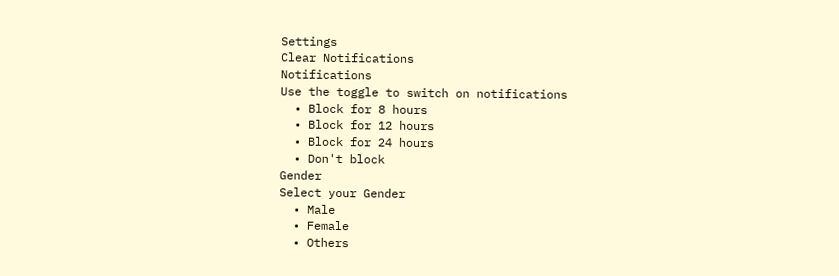Settings
Clear Notifications
Notifications
Use the toggle to switch on notifications
  • Block for 8 hours
  • Block for 12 hours
  • Block for 24 hours
  • Don't block
Gender
Select your Gender
  • Male
  • Female
  • Others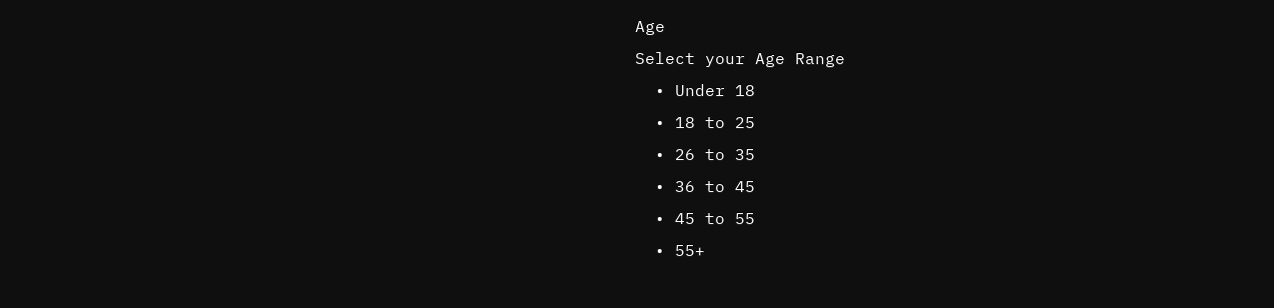Age
Select your Age Range
  • Under 18
  • 18 to 25
  • 26 to 35
  • 36 to 45
  • 45 to 55
  • 55+